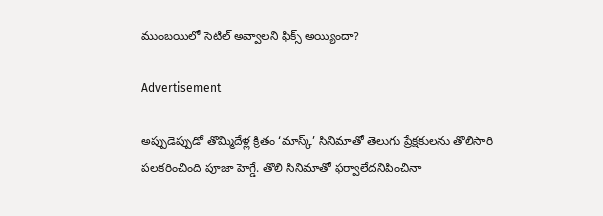ముంబయిలో సెటిల్‌ అవ్వాలని ఫిక్స్‌ అయ్యిందా?

Advertisement

అప్పుడెప్పుడో తొమ్మిదేళ్ల క్రితం ‘మాస్క్‌’ సినిమాతో తెలుగు ప్రేక్షకులను తొలిసారి పలకరించింది పూజా హెగ్డే. తొలి సినిమాతో ఫర్వాలేదనిపించినా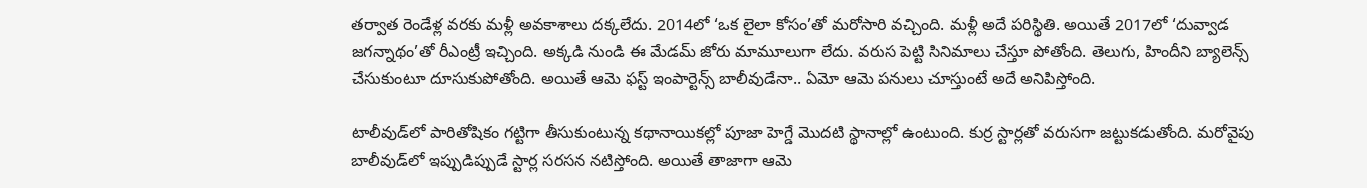తర్వాత రెండేళ్ల వరకు మళ్లీ అవకాశాలు దక్కలేదు. 2014లో ‘ఒక లైలా కోసం’తో మరోసారి వచ్చింది. మళ్లీ అదే పరిస్థితి. అయితే 2017లో ‘దువ్వాడ జగన్నాథం’తో రీఎంట్రీ ఇచ్చింది. అక్కడి నుండి ఈ మేడమ్‌ జోరు మామూలుగా లేదు. వరుస పెట్టి సినిమాలు చేస్తూ పోతోంది. తెలుగు, హిందీని బ్యాలెన్స్‌ చేసుకుంటూ దూసుకుపోతోంది. అయితే ఆమె ఫస్ట్‌ ఇంపార్టెన్స్‌ బాలీవుడేనా.. ఏమో ఆమె పనులు చూస్తుంటే అదే అనిపిస్తోంది.

టాలీవుడ్‌లో పారితోషికం గట్టిగా తీసుకుంటున్న కథానాయికల్లో పూజా హెగ్డే మొదటి స్థానాల్లో ఉంటుంది. కుర్ర స్టార్లతో వరుసగా జట్టుకడుతోంది. మరోవైపు బాలీవుడ్‌లో ఇప్పుడిప్పుడే స్టార్ల సరసన నటిస్తోంది. అయితే తాజాగా ఆమె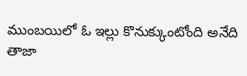ముంబయిలో ఓ ఇల్లు కొనుక్కుంటోంది అనేది తాజా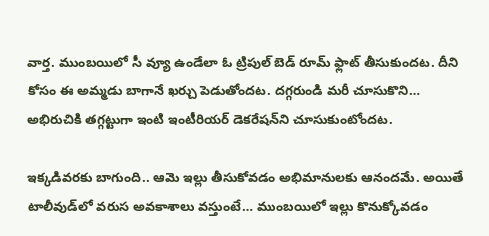వార్త. ముంబయిలో సీ వ్యూ ఉండేలా ఓ ట్రిపుల్‌ బెడ్‌ రూమ్‌ ఫ్లాట్‌ తీసుకుందట. దీని కోసం ఈ అమ్మడు బాగానే ఖర్చు పెడుతోందట. దగ్గరుండి మరీ చూసుకొని… అభిరుచికి తగ్గట్టుగా ఇంటి ఇంటీరియర్‌ డెకరేషన్‌ని చూసుకుంటోందట.

ఇక్కడివరకు బాగుంది.. ఆమె ఇల్లు తీసుకోవడం అభిమానులకు ఆనందమే. అయితే టాలీవుడ్‌లో వరుస అవకాశాలు వస్తుంటే… ముంబయిలో ఇల్లు కొనుక్కోవడం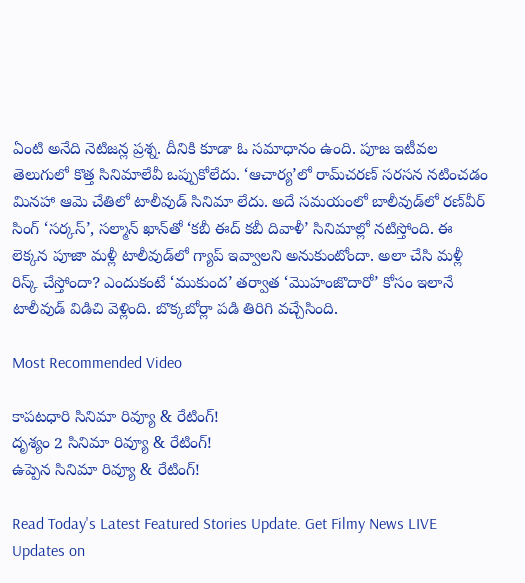ఏంటి అనేది నెటిజన్ల ప్రశ్న. దీనికి కూడా ఓ సమాధానం ఉంది. పూజ ఇటీవల తెలుగులో కొత్త సినిమాలేవీ ఒప్పుకోలేదు. ‘ఆచార్య’లో రామ్‌చరణ్‌ సరసన నటించడం మినహా ఆమె చేతిలో టాలీవుడ్‌ సినిమా లేదు. అదే సమయంలో బాలీవుడ్‌లో రణ్‌వీర్‌ సింగ్‌ ‘సర్కస్‌’, సల్మాన్‌ ఖాన్‌తో ‘కబీ ఈద్‌ కబీ దివాళీ’ సినిమాల్లో నటిస్తోంది. ఈ లెక్కన పూజా మళ్లీ టాలీవుడ్‌లో గ్యాప్‌ ఇవ్వాలని అనుకుంటోందా. అలా చేసి మళ్లీ రిస్క్‌ చేస్తోందా? ఎందుకంటే ‘ముకుంద’ తర్వాత ‘మొహంజొదారో’ కోసం ఇలానే టాలీవుడ్‌ విడిచి వెళ్లింది. బొక్కబోర్లా పడి తిరిగి వచ్చేసింది.

Most Recommended Video

కాపటధారి సినిమా రివ్యూ & రేటింగ్!
దృశ్యం 2 సినిమా రివ్యూ & రేటింగ్!
ఉప్పెన సినిమా రివ్యూ & రేటింగ్!

Read Today's Latest Featured Stories Update. Get Filmy News LIVE Updates on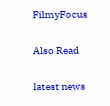FilmyFocus

Also Read

latest news